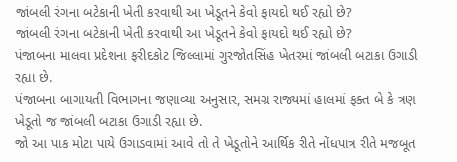જાંબલી રંગના બટેકાની ખેતી કરવાથી આ ખેડૂતને કેવો ફાયદો થઈ રહ્યો છે?
જાંબલી રંગના બટેકાની ખેતી કરવાથી આ ખેડૂતને કેવો ફાયદો થઈ રહ્યો છે?
પંજાબના માલવા પ્રદેશના ફરીદકોટ જિલ્લામાં ગુરજોતસિંહ ખેતરમાં જાંબલી બટાકા ઉગાડી રહ્યા છે.
પંજાબના બાગાયતી વિભાગના જણાવ્યા અનુસાર, સમગ્ર રાજ્યમાં હાલમાં ફક્ત બે કે ત્રણ ખેડૂતો જ જાંબલી બટાકા ઉગાડી રહ્યા છે.
જો આ પાક મોટા પાયે ઉગાડવામાં આવે તો તે ખેડૂતોને આર્થિક રીતે નોંધપાત્ર રીતે મજબૂત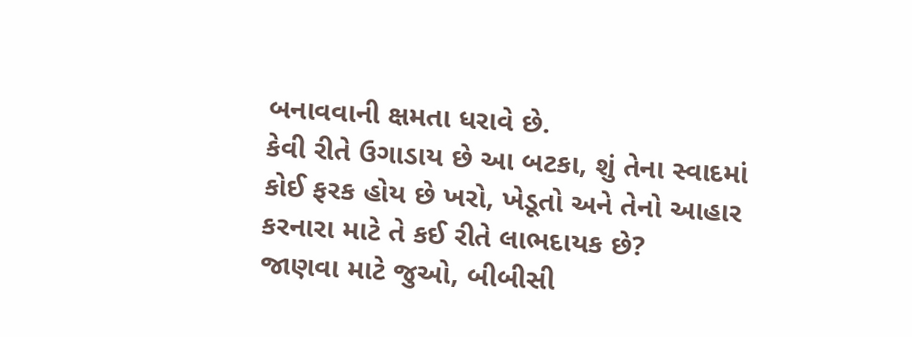બનાવવાની ક્ષમતા ધરાવે છે.
કેવી રીતે ઉગાડાય છે આ બટકા, શું તેના સ્વાદમાં કોઈ ફરક હોય છે ખરો, ખેડૂતો અને તેનો આહાર કરનારા માટે તે કઈ રીતે લાભદાયક છે?
જાણવા માટે જુઓ, બીબીસી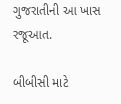ગુજરાતીની આ ખાસ રજૂઆત.

બીબીસી માટે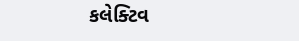કલેક્ટિવ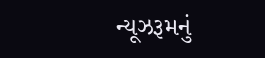ન્યૂઝરૂમનું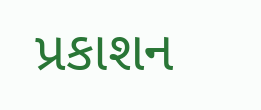પ્રકાશન